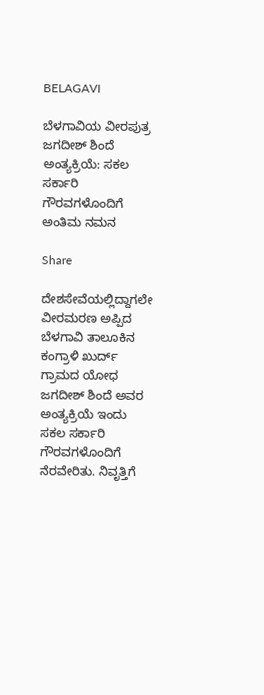BELAGAVI

ಬೆಳಗಾವಿಯ ವೀರಪುತ್ರ ಜಗದೀಶ್ ಶಿಂದೆ ಅಂತ್ಯಕ್ರಿಯೆ: ಸಕಲ ಸರ್ಕಾರಿ ಗೌರವಗಳೊಂದಿಗೆ ಅಂತಿಮ ನಮನ

Share

ದೇಶಸೇವೆಯಲ್ಲಿದ್ದಾಗಲೇ ವೀರಮರಣ ಅಪ್ಪಿದ ಬೆಳಗಾವಿ ತಾಲೂಕಿನ ಕಂಗ್ರಾಳಿ ಖುರ್ದ್ ಗ್ರಾಮದ ಯೋಧ ಜಗದೀಶ್ ಶಿಂದೆ ಅವರ ಅಂತ್ಯಕ್ರಿಯೆ ಇಂದು ಸಕಲ ಸರ್ಕಾರಿ ಗೌರವಗಳೊಂದಿಗೆ ನೆರವೇರಿತು. ನಿವೃತ್ತಿಗೆ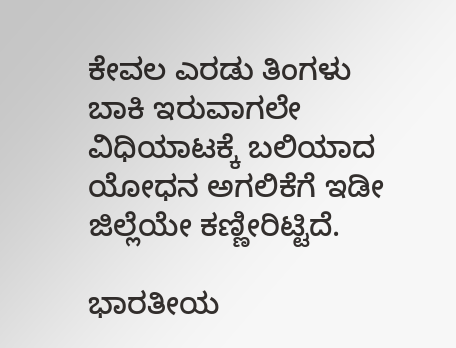ಕೇವಲ ಎರಡು ತಿಂಗಳು ಬಾಕಿ ಇರುವಾಗಲೇ ವಿಧಿಯಾಟಕ್ಕೆ ಬಲಿಯಾದ ಯೋಧನ ಅಗಲಿಕೆಗೆ ಇಡೀ ಜಿಲ್ಲೆಯೇ ಕಣ್ಣೀರಿಟ್ಟಿದೆ.

ಭಾರತೀಯ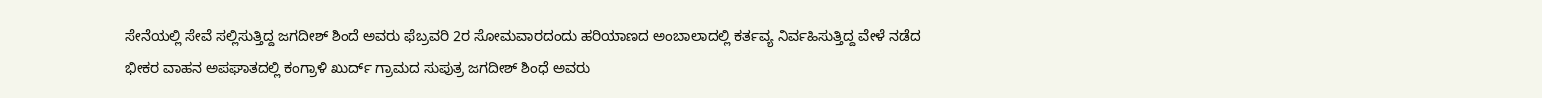ಸೇನೆಯಲ್ಲಿ ಸೇವೆ ಸಲ್ಲಿಸುತ್ತಿದ್ದ ಜಗದೀಶ್ ಶಿಂದೆ ಅವರು ಫೆಬ್ರವರಿ 2ರ ಸೋಮವಾರದಂದು ಹರಿಯಾಣದ ಅಂಬಾಲಾದಲ್ಲಿ ಕರ್ತವ್ಯ ನಿರ್ವಹಿಸುತ್ತಿದ್ದ ವೇಳೆ ನಡೆದ ಭೀಕರ ವಾಹನ ಅಪಘಾತದಲ್ಲಿ ಕಂಗ್ರಾಳಿ ಖುರ್ದ್ ಗ್ರಾಮದ ಸುಪುತ್ರ ಜಗದೀಶ್ ಶಿಂಧೆ ಅವರು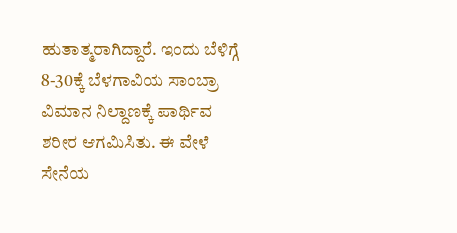ಹುತಾತ್ಮರಾಗಿದ್ದಾರೆ. ಇಂದು ಬೆಳಿಗ್ಗೆ 8-30ಕ್ಕೆ ಬೆಳಗಾವಿಯ ಸಾಂಬ್ರಾ ವಿಮಾನ ನಿಲ್ದಾಣಕ್ಕೆ ಪಾರ್ಥಿವ ಶರೀರ ಆಗಮಿಸಿತು. ಈ ವೇಳೆ ಸೇನೆಯ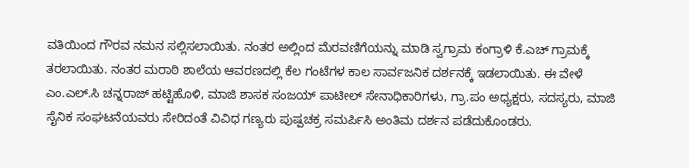ವತಿಯಿಂದ ಗೌರವ ನಮನ ಸಲ್ಲಿಸಲಾಯಿತು. ನಂತರ ಅಲ್ಲಿಂದ ಮೆರವಣಿಗೆಯನ್ನು ಮಾಡಿ ಸ್ವಗ್ರಾಮ ಕಂಗ್ರಾಳಿ ಕೆ.ಎಚ್ ಗ್ರಾಮಕ್ಕೆ ತರಲಾಯಿತು. ನಂತರ ಮರಾಠಿ ಶಾಲೆಯ ಆವರಣದಲ್ಲಿ ಕೆಲ ಗಂಟೆಗಳ ಕಾಲ ಸಾರ್ವಜನಿಕ ದರ್ಶನಕ್ಕೆ ಇಡಲಾಯಿತು. ಈ ವೇಳೆ ಎಂ.ಎಲ್.ಸಿ ಚನ್ನರಾಜ್ ಹಟ್ಟಿಹೊಳಿ, ಮಾಜಿ ಶಾಸಕ ಸಂಜಯ್ ಪಾಟೀಲ್ ಸೇನಾಧಿಕಾರಿಗಳು, ಗ್ರಾ.ಪಂ ಅಧ್ಯಕ್ಷರು, ಸದಸ್ಯರು, ಮಾಜಿ ಸೈನಿಕ ಸಂಘಟನೆಯವರು ಸೇರಿದಂತೆ ವಿವಿಧ ಗಣ್ಯರು ಪುಷ್ಪಚಕ್ರ ಸಮರ್ಪಿಸಿ ಅಂತಿಮ ದರ್ಶನ ಪಡೆದುಕೊಂಡರು.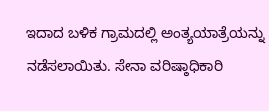ಇದಾದ ಬಳಿಕ ಗ್ರಾಮದಲ್ಲಿ ಅಂತ್ಯಯಾತ್ರೆಯನ್ನು ನಡೆಸಲಾಯಿತು. ಸೇನಾ ವರಿಷ್ಠಾಧಿಕಾರಿ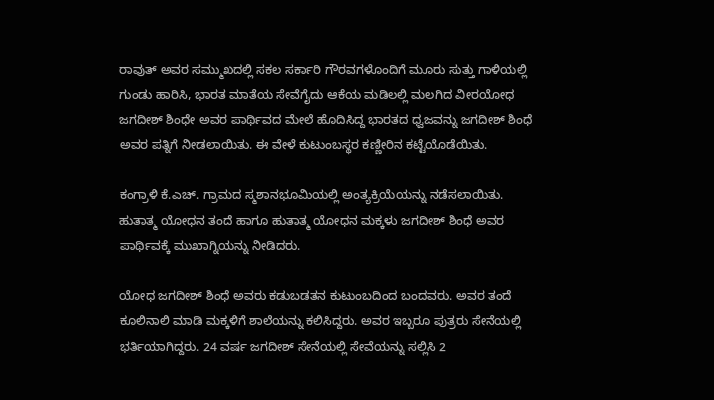ರಾವುತ್ ಅವರ ಸಮ್ಮುಖದಲ್ಲಿ ಸಕಲ ಸರ್ಕಾರಿ ಗೌರವಗಳೊಂದಿಗೆ ಮೂರು ಸುತ್ತು ಗಾಳಿಯಲ್ಲಿ ಗುಂಡು ಹಾರಿಸಿ, ಭಾರತ ಮಾತೆಯ ಸೇವೆಗೈದು ಆಕೆಯ ಮಡಿಲಲ್ಲಿ ಮಲಗಿದ ವೀರಯೋಧ ಜಗದೀಶ್ ಶಿಂಧೇ ಅವರ ಪಾರ್ಥಿವದ ಮೇಲೆ ಹೊದಿಸಿದ್ದ ಭಾರತದ ಧ್ವಜವನ್ನು ಜಗದೀಶ್ ಶಿಂಧೆ ಅವರ ಪತ್ನಿಗೆ ನೀಡಲಾಯಿತು. ಈ ವೇಳೆ ಕುಟುಂಬಸ್ಥರ ಕಣ್ಣೀರಿನ ಕಟ್ಟೆಯೊಡೆಯಿತು.

ಕಂಗ್ರಾಳಿ ಕೆ.ಎಚ್. ಗ್ರಾಮದ ಸ್ಮಶಾನಭೂಮಿಯಲ್ಲಿ ಅಂತ್ಯಕ್ರಿಯೆಯನ್ನು ನಡೆಸಲಾಯಿತು. ಹುತಾತ್ಮ ಯೋಧನ ತಂದೆ ಹಾಗೂ ಹುತಾತ್ಮ ಯೋಧನ ಮಕ್ಕಳು ಜಗದೀಶ್ ಶಿಂಧೆ ಅವರ ಪಾರ್ಥಿವಕ್ಕೆ ಮುಖಾಗ್ನಿಯನ್ನು ನೀಡಿದರು.

ಯೋಧ ಜಗದೀಶ್ ಶಿಂಧೆ ಅವರು ಕಡುಬಡತನ ಕುಟುಂಬದಿಂದ ಬಂದವರು. ಅವರ ತಂದೆ ಕೂಲಿನಾಲಿ ಮಾಡಿ ಮಕ್ಕಳಿಗೆ ಶಾಲೆಯನ್ನು ಕಲಿಸಿದ್ದರು. ಅವರ ಇಬ್ಬರೂ ಪುತ್ರರು ಸೇನೆಯಲ್ಲಿ ಭರ್ತಿಯಾಗಿದ್ದರು. 24 ವರ್ಷ ಜಗದೀಶ್ ಸೇನೆಯಲ್ಲಿ ಸೇವೆಯನ್ನು ಸಲ್ಲಿಸಿ 2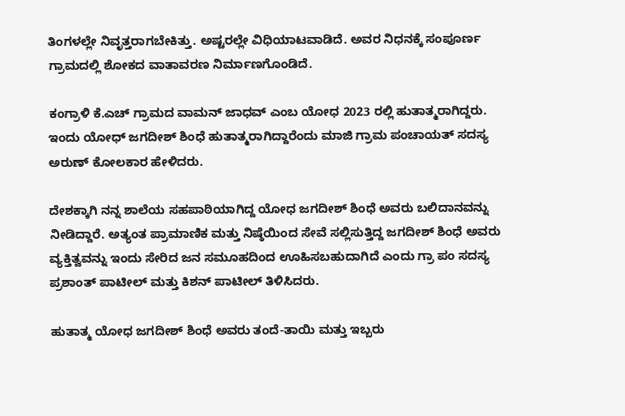ತಿಂಗಳಲ್ಲೇ ನಿವೃತ್ತರಾಗಬೇಕಿತ್ತು. ಅಷ್ಟರಲ್ಲೇ ವಿಧಿಯಾಟವಾಡಿದೆ. ಅವರ ನಿಧನಕ್ಕೆ ಸಂಪೂರ್ಣ ಗ್ರಾಮದಲ್ಲಿ ಶೋಕದ ವಾತಾವರಣ ನಿರ್ಮಾಣಗೊಂಡಿದೆ.

ಕಂಗ್ರಾಳಿ ಕೆ.ಎಚ್ ಗ್ರಾಮದ ವಾಮನ್ ಜಾಧವ್ ಎಂಬ ಯೋಧ 2023 ರಲ್ಲಿ ಹುತಾತ್ಮರಾಗಿದ್ದರು. ಇಂದು ಯೋಧ್ ಜಗದೀಶ್ ಶಿಂಧೆ ಹುತಾತ್ಮರಾಗಿದ್ದಾರೆಂದು ಮಾಜಿ ಗ್ರಾಮ ಪಂಚಾಯತ್ ಸದಸ್ಯ ಅರುಣ್ ಕೋಲಕಾರ ಹೇಳಿದರು.

ದೇಶಕ್ಕಾಗಿ ನನ್ನ ಶಾಲೆಯ ಸಹಪಾಠಿಯಾಗಿದ್ದ ಯೋಧ ಜಗದೀಶ್ ಶಿಂಧೆ ಅವರು ಬಲಿದಾನವನ್ನು ನೀಡಿದ್ದಾರೆ. ಅತ್ಯಂತ ಪ್ರಾಮಾಣಿಕ ಮತ್ತು ನಿಷ್ಠೆಯಿಂದ ಸೇವೆ ಸಲ್ಲಿಸುತ್ತಿದ್ದ ಜಗದೀಶ್ ಶಿಂಧೆ ಅವರು ವ್ಯಕ್ತಿತ್ವವನ್ನು ಇಂದು ಸೇರಿದ ಜನ ಸಮೂಹದಿಂದ ಊಹಿಸಬಹುದಾಗಿದೆ ಎಂದು ಗ್ರಾ ಪಂ ಸದಸ್ಯ ಪ್ರಶಾಂತ್ ಪಾಟೀಲ್ ಮತ್ತು ಕಿಶನ್ ಪಾಟೀಲ್ ತಿಳಿಸಿದರು.

ಹುತಾತ್ಮ ಯೋಧ ಜಗದೀಶ್ ಶಿಂಧೆ ಅವರು ತಂದೆ-ತಾಯಿ ಮತ್ತು ಇಬ್ಬರು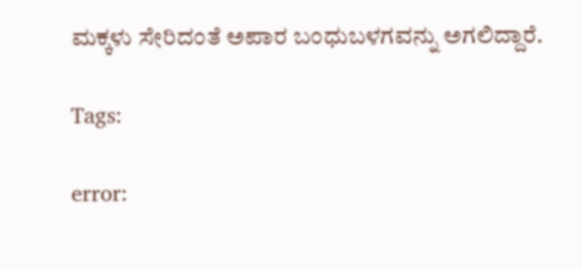ಮಕ್ಕಳು ಸೇರಿದಂತೆ ಅಪಾರ ಬಂಧುಬಳಗವನ್ನು ಅಗಲಿದ್ದಾರೆ.

Tags:

error: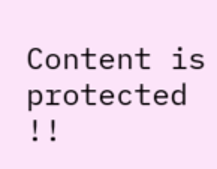Content is protected !!